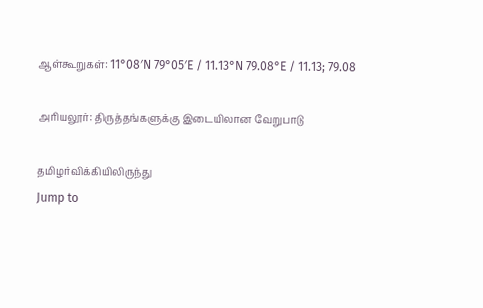ஆள்கூறுகள்: 11°08′N 79°05′E / 11.13°N 79.08°E / 11.13; 79.08

அரியலூர்: திருத்தங்களுக்கு இடையிலான வேறுபாடு

தமிழர்விக்கியிலிருந்து
Jump to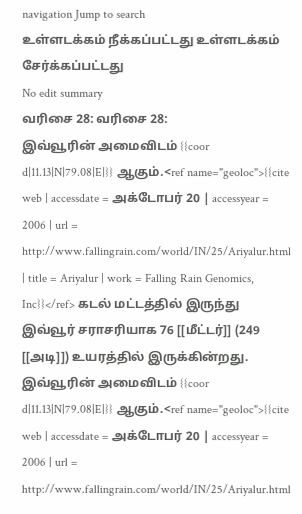navigation Jump to search
உள்ளடக்கம் நீக்கப்பட்டது உள்ளடக்கம் சேர்க்கப்பட்டது
No edit summary
வரிசை 28: வரிசை 28:
இவ்வூரின் அமைவிடம் {{coor d|11.13|N|79.08|E|}} ஆகும்.<ref name="geoloc">{{cite web | accessdate = அக்டோபர் 20 | accessyear = 2006 | url = http://www.fallingrain.com/world/IN/25/Ariyalur.html | title = Ariyalur | work = Falling Rain Genomics, Inc}}</ref> கடல் மட்டத்தில் இருந்து இவ்வூர் சராசரியாக 76 [[மீட்டர்]] (249 [[அடி]]) உயரத்தில் இருக்கின்றது.
இவ்வூரின் அமைவிடம் {{coor d|11.13|N|79.08|E|}} ஆகும்.<ref name="geoloc">{{cite web | accessdate = அக்டோபர் 20 | accessyear = 2006 | url = http://www.fallingrain.com/world/IN/25/Ariyalur.html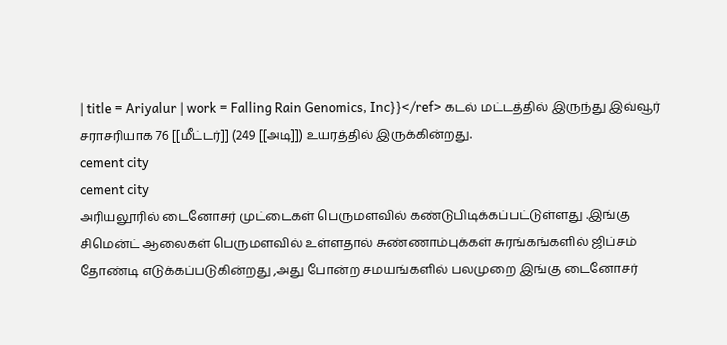| title = Ariyalur | work = Falling Rain Genomics, Inc}}</ref> கடல் மட்டத்தில் இருந்து இவ்வூர் சராசரியாக 76 [[மீட்டர்]] (249 [[அடி]]) உயரத்தில் இருக்கின்றது.
cement city
cement city
அரியலூரில் டைனோசர் முட்டைகள் பெருமளவில் கண்டுபிடிக்கப்பட்டுள்ளது .இங்கு சிமென்ட் ஆலைகள் பெருமளவில் உள்ளதால் சுண்ணாம்புக்கள் சுரங்கங்களில் ஜிப்சம் தோண்டி எடுக்கப்படுகின்றது ,அது போன்ற சமயங்களில் பலமுறை இங்கு டைனோசர்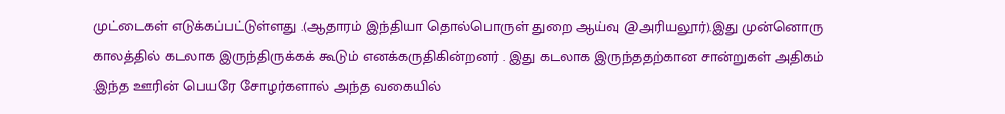முட்டைகள் எடுக்கப்பட்டுள்ளது .(ஆதாரம் இந்தியா தொல்பொருள் துறை ஆய்வு @அரியலூர்).இது முன்னொரு காலத்தில் கடலாக இருந்திருக்கக் கூடும் எனக்கருதிகின்றனர் . இது கடலாக இருந்ததற்கான சான்றுகள் அதிகம் .இந்த ஊரின் பெயரே சோழர்களால் அந்த வகையில்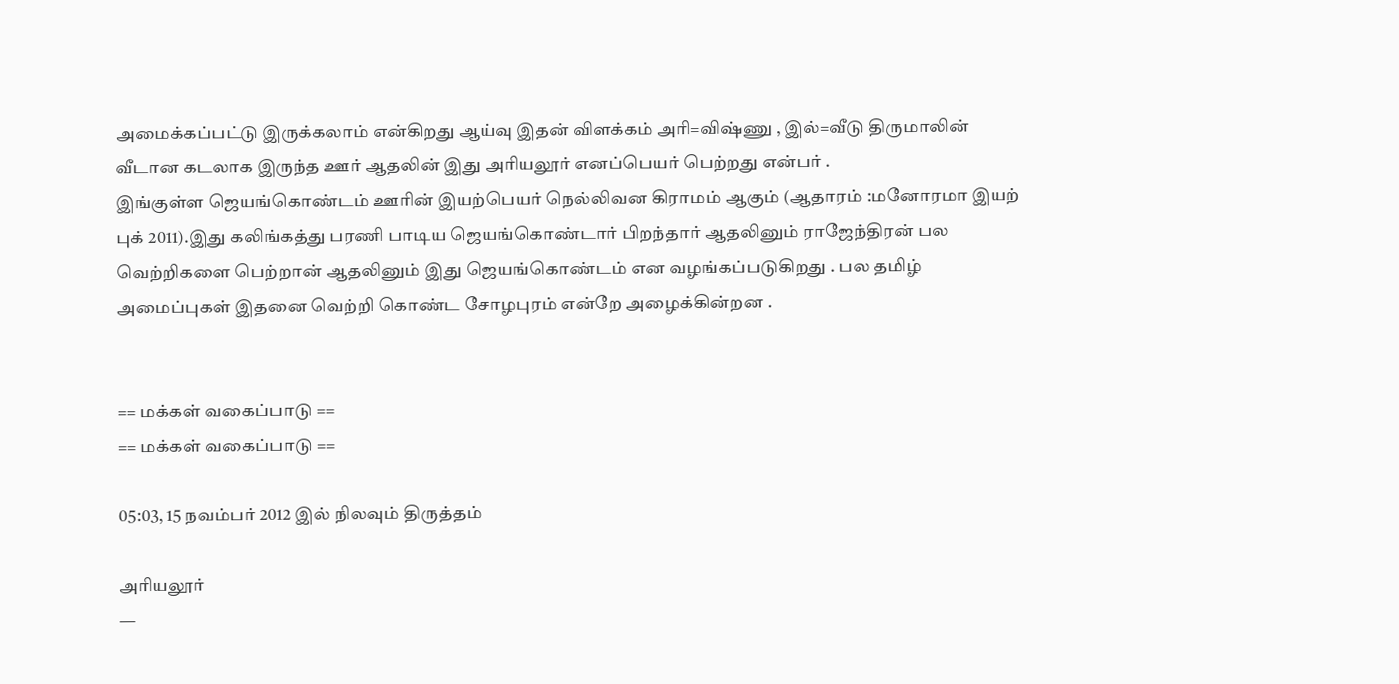அமைக்கப்பட்டு இருக்கலாம் என்கிறது ஆய்வு இதன் விளக்கம் அரி=விஷ்ணு , இல்=வீடு திருமாலின் வீடான கடலாக இருந்த ஊர் ஆதலின் இது அரியலூர் எனப்பெயர் பெற்றது என்பர் .
இங்குள்ள ஜெயங்கொண்டம் ஊரின் இயற்பெயர் நெல்லிவன கிராமம் ஆகும் (ஆதாரம் :மனோரமா இயற் புக் 2011).இது கலிங்கத்து பரணி பாடிய ஜெயங்கொண்டார் பிறந்தார் ஆதலினும் ராஜேந்திரன் பல வெற்றிகளை பெற்றான் ஆதலினும் இது ஜெயங்கொண்டம் என வழங்கப்படுகிறது . பல தமிழ் அமைப்புகள் இதனை வெற்றி கொண்ட சோழபுரம் என்றே அழைக்கின்றன .


== மக்கள் வகைப்பாடு ==
== மக்கள் வகைப்பாடு ==

05:03, 15 நவம்பர் 2012 இல் நிலவும் திருத்தம்

அரியலூர்
—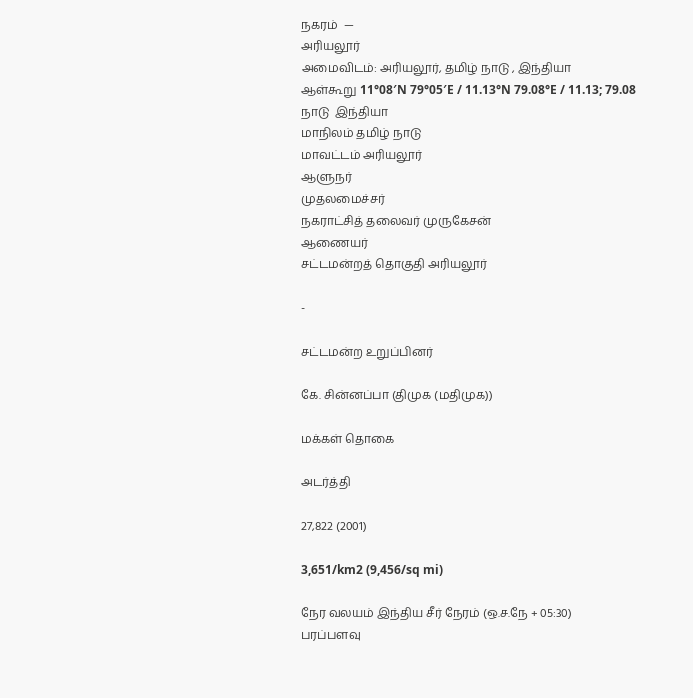நகரம்  —
அரியலூர்
அமைவிடம்: அரியலூர், தமிழ் நாடு , இந்தியா
ஆள்கூறு 11°08′N 79°05′E / 11.13°N 79.08°E / 11.13; 79.08
நாடு  இந்தியா
மாநிலம் தமிழ் நாடு
மாவட்டம் அரியலூர்
ஆளுநர்
முதலமைச்சர்
நகராட்சித் தலைவர் முருகேசன்
ஆணையர்
சட்டமன்றத் தொகுதி அரியலூர்

-

சட்டமன்ற உறுப்பினர்

கே. சின்னப்பா (திமுக (மதிமுக))

மக்கள் தொகை

அடர்த்தி

27,822 (2001)

3,651/km2 (9,456/sq mi)

நேர வலயம் இந்திய சீர் நேரம் (ஒ.ச.நே + 05:30)
பரப்பளவு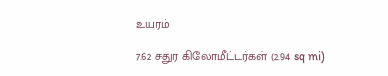உயரம்

7.62 சதுர கிலோமீட்டர்கள் (2.94 sq mi)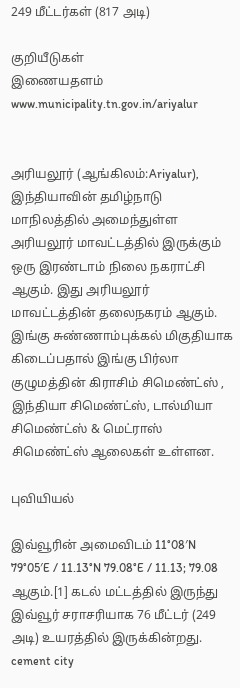249 மீட்டர்கள் (817 அடி)

குறியீடுகள்
இணையதளம் www.municipality.tn.gov.in/ariyalur


அரியலூர் (ஆங்கிலம்:Ariyalur), இந்தியாவின் தமிழ்நாடு மாநிலத்தில் அமைந்துள்ள அரியலூர் மாவட்டத்தில் இருக்கும் ஒரு இரண்டாம் நிலை நகராட்சி ஆகும். இது அரியலூர் மாவட்டத்தின் தலைநகரம் ஆகும். இங்கு சுண்ணாம்புக்கல் மிகுதியாக கிடைப்பதால் இங்கு பிர்லா குழுமத்தின் கிராசிம் சிமெண்ட்ஸ் , இந்தியா சிமெண்ட்ஸ், டால்மியா சிமெண்ட்ஸ் & மெட்ராஸ் சிமெண்ட்ஸ் ஆலைகள் உள்ளன.

புவியியல்

இவ்வூரின் அமைவிடம் 11°08′N 79°05′E / 11.13°N 79.08°E / 11.13; 79.08 ஆகும்.[1] கடல் மட்டத்தில் இருந்து இவ்வூர் சராசரியாக 76 மீட்டர் (249 அடி) உயரத்தில் இருக்கின்றது. cement city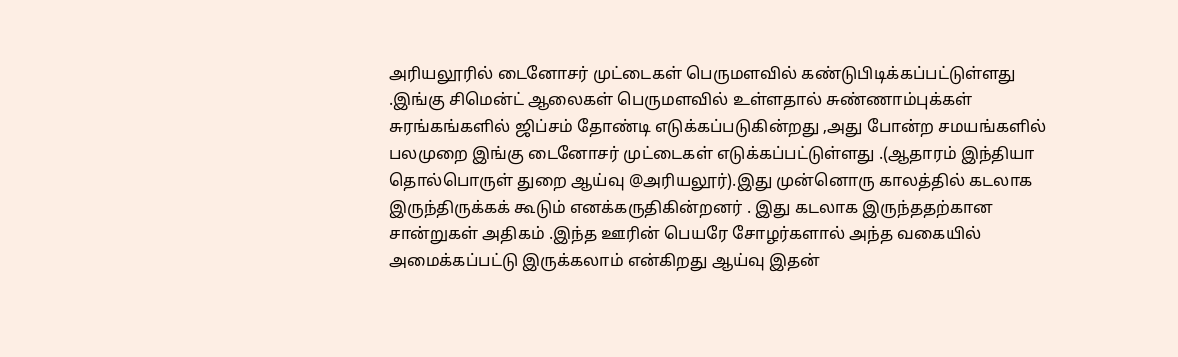அரியலூரில் டைனோசர் முட்டைகள் பெருமளவில் கண்டுபிடிக்கப்பட்டுள்ளது .இங்கு சிமென்ட் ஆலைகள் பெருமளவில் உள்ளதால் சுண்ணாம்புக்கள் சுரங்கங்களில் ஜிப்சம் தோண்டி எடுக்கப்படுகின்றது ,அது போன்ற சமயங்களில் பலமுறை இங்கு டைனோசர் முட்டைகள் எடுக்கப்பட்டுள்ளது .(ஆதாரம் இந்தியா தொல்பொருள் துறை ஆய்வு @அரியலூர்).இது முன்னொரு காலத்தில் கடலாக இருந்திருக்கக் கூடும் எனக்கருதிகின்றனர் . இது கடலாக இருந்ததற்கான சான்றுகள் அதிகம் .இந்த ஊரின் பெயரே சோழர்களால் அந்த வகையில் அமைக்கப்பட்டு இருக்கலாம் என்கிறது ஆய்வு இதன்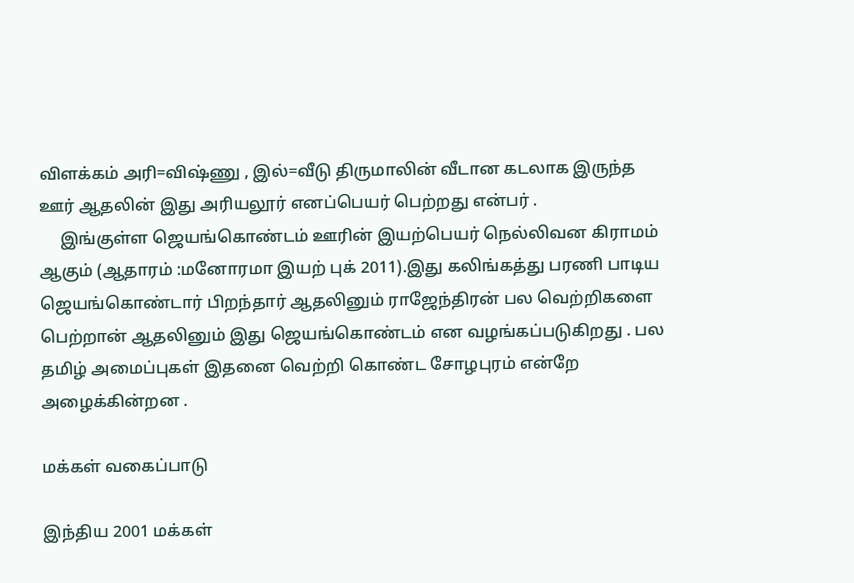விளக்கம் அரி=விஷ்ணு , இல்=வீடு திருமாலின் வீடான கடலாக இருந்த ஊர் ஆதலின் இது அரியலூர் எனப்பெயர் பெற்றது என்பர் .
     இங்குள்ள ஜெயங்கொண்டம் ஊரின் இயற்பெயர் நெல்லிவன கிராமம் ஆகும் (ஆதாரம் :மனோரமா இயற் புக் 2011).இது கலிங்கத்து பரணி பாடிய ஜெயங்கொண்டார் பிறந்தார் ஆதலினும் ராஜேந்திரன் பல வெற்றிகளை பெற்றான் ஆதலினும் இது ஜெயங்கொண்டம் என வழங்கப்படுகிறது . பல தமிழ் அமைப்புகள் இதனை வெற்றி கொண்ட சோழபுரம் என்றே அழைக்கின்றன .

மக்கள் வகைப்பாடு

இந்திய 2001 மக்கள்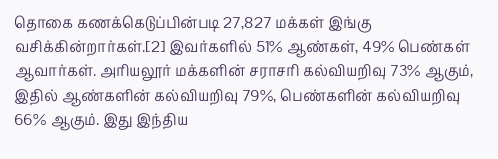தொகை கணக்கெடுப்பின்படி 27,827 மக்கள் இங்கு வசிக்கின்றார்கள்.[2] இவர்களில் 51% ஆண்கள், 49% பெண்கள் ஆவார்கள். அரியலூர் மக்களின் சராசரி கல்வியறிவு 73% ஆகும், இதில் ஆண்களின் கல்வியறிவு 79%, பெண்களின் கல்வியறிவு 66% ஆகும். இது இந்திய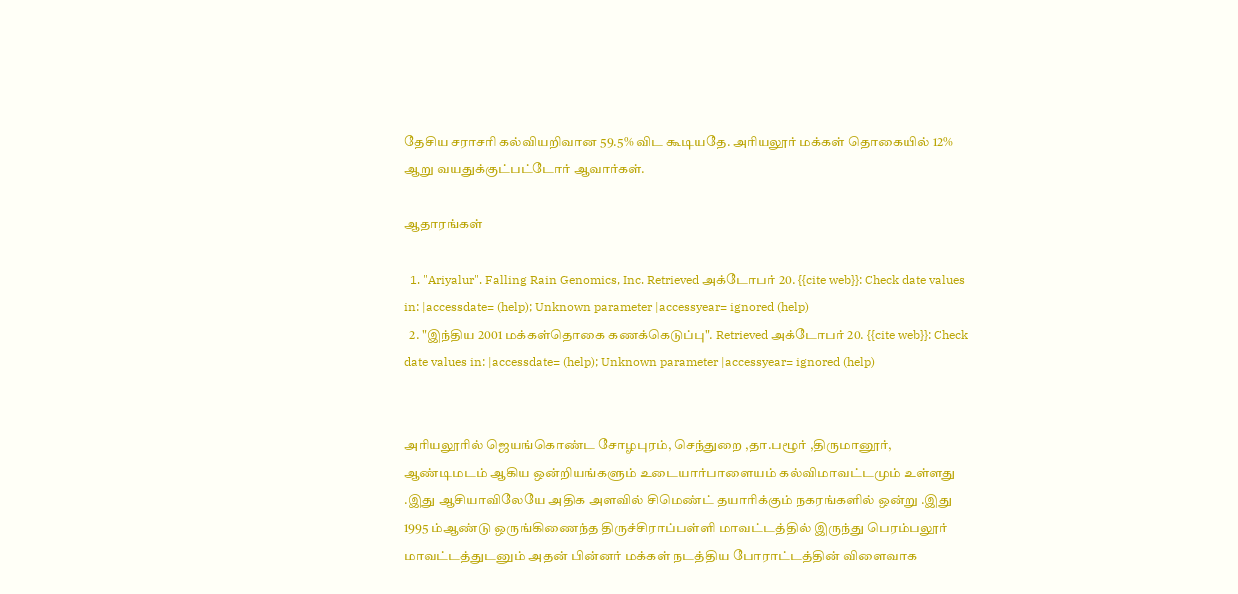தேசிய சராசரி கல்வியறிவான 59.5% விட கூடியதே. அரியலூர் மக்கள் தொகையில் 12% ஆறு வயதுக்குட்பட்டோர் ஆவார்கள்.

ஆதாரங்கள்

  1. "Ariyalur". Falling Rain Genomics, Inc. Retrieved அக்டோபர் 20. {{cite web}}: Check date values in: |accessdate= (help); Unknown parameter |accessyear= ignored (help)
  2. "இந்திய 2001 மக்கள்தொகை கணக்கெடுப்பு". Retrieved அக்டோபர் 20. {{cite web}}: Check date values in: |accessdate= (help); Unknown parameter |accessyear= ignored (help)


அரியலூரில் ஜெயங்கொண்ட சோழபுரம், செந்துறை ,தா.பழூர் ,திருமானூர், ஆண்டிமடம் ஆகிய ஒன்றியங்களும் உடையார்பாளையம் கல்விமாவட்டமும் உள்ளது .இது ஆசியாவிலேயே அதிக அளவில் சிமெண்ட் தயாரிக்கும் நகரங்களில் ஒன்று .இது 1995 ம்ஆண்டு ஒருங்கிணைந்த திருச்சிராப்பள்ளி மாவட்டத்தில் இருந்து பெரம்பலூர் மாவட்டத்துடனும் அதன் பின்னர் மக்கள் நடத்திய போராட்டத்தின் விளைவாக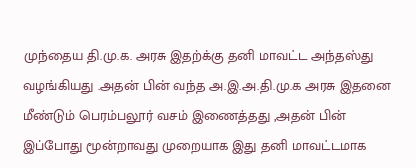முந்தைய தி.மு.க. அரசு இதற்க்கு தனி மாவட்ட அந்தஸ்து வழங்கியது .அதன் பின் வந்த அ.இ.அ.தி.மு.க அரசு இதனை மீண்டும் பெரம்பலூர் வசம் இணைத்தது ,அதன் பின் இப்போது மூன்றாவது முறையாக இது தனி மாவட்டமாக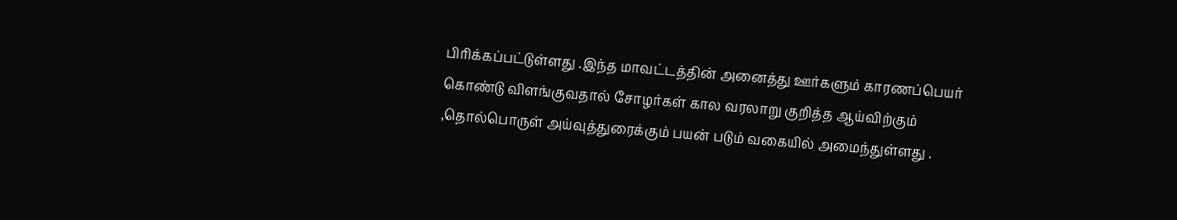பிரிக்கப்பட்டுள்ளது .இந்த மாவட்டத்தின் அனைத்து ஊர்களும் காரணப்பெயர் கொண்டு விளங்குவதால் சோழர்கள் கால வரலாறு குறித்த ஆய்விற்கும் ,தொல்பொருள் அய்வுத்துரைக்கும் பயன் படும் வகையில் அமைந்துள்ளது .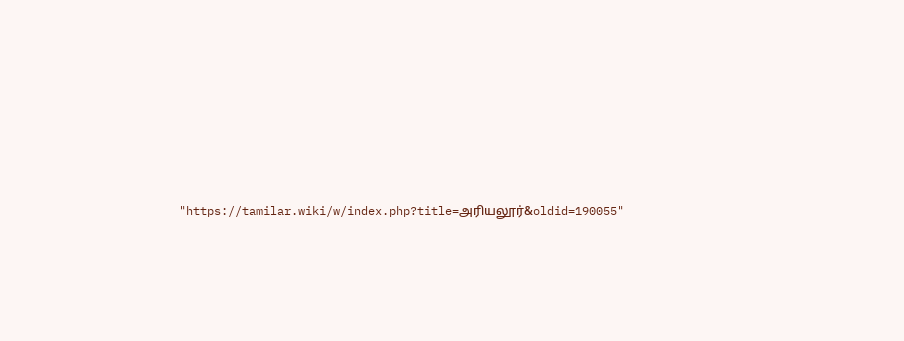"https://tamilar.wiki/w/index.php?title=அரியலூர்&oldid=190055"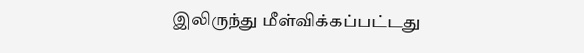இலிருந்து மீள்விக்கப்பட்டது